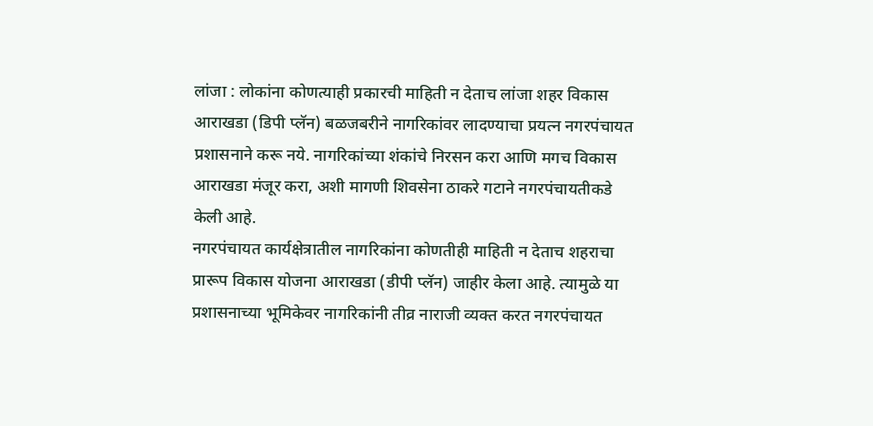लांजा : लोकांना कोणत्याही प्रकारची माहिती न देताच लांजा शहर विकास आराखडा (डिपी प्लॅन) बळजबरीने नागरिकांवर लादण्याचा प्रयत्न नगरपंचायत प्रशासनाने करू नये. नागरिकांच्या शंकांचे निरसन करा आणि मगच विकास आराखडा मंजूर करा, अशी मागणी शिवसेना ठाकरे गटाने नगरपंचायतीकडे केली आहे.
नगरपंचायत कार्यक्षेत्रातील नागरिकांना कोणतीही माहिती न देताच शहराचा प्रारूप विकास योजना आराखडा (डीपी प्लॅन) जाहीर केला आहे. त्यामुळे या प्रशासनाच्या भूमिकेवर नागरिकांनी तीव्र नाराजी व्यक्त करत नगरपंचायत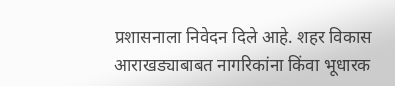प्रशासनाला निवेदन दिले आहे. शहर विकास आराखड्याबाबत नागरिकांना किंवा भूधारक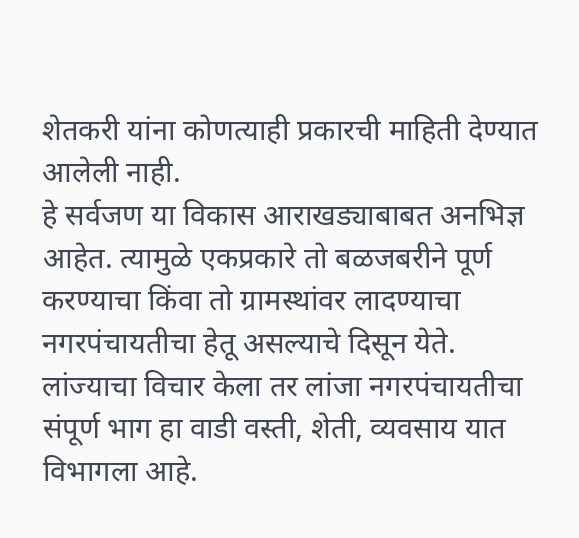शेतकरी यांना कोणत्याही प्रकारची माहिती देण्यात आलेली नाही.
हे सर्वजण या विकास आराखड्याबाबत अनभिज्ञ आहेत. त्यामुळे एकप्रकारे तो बळजबरीने पूर्ण करण्याचा किंवा तो ग्रामस्थांवर लादण्याचा नगरपंचायतीचा हेतू असल्याचे दिसून येते.
लांज्याचा विचार केला तर लांजा नगरपंचायतीचा संपूर्ण भाग हा वाडी वस्ती, शेती, व्यवसाय यात विभागला आहे.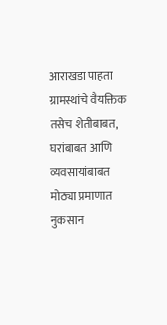आराखडा पाहता ग्रामस्थांचे वैयक्तिक तसेच शेतीबाबत, घरांबाबत आणि व्यवसायांबाबत मोठ्या प्रमाणात नुकसान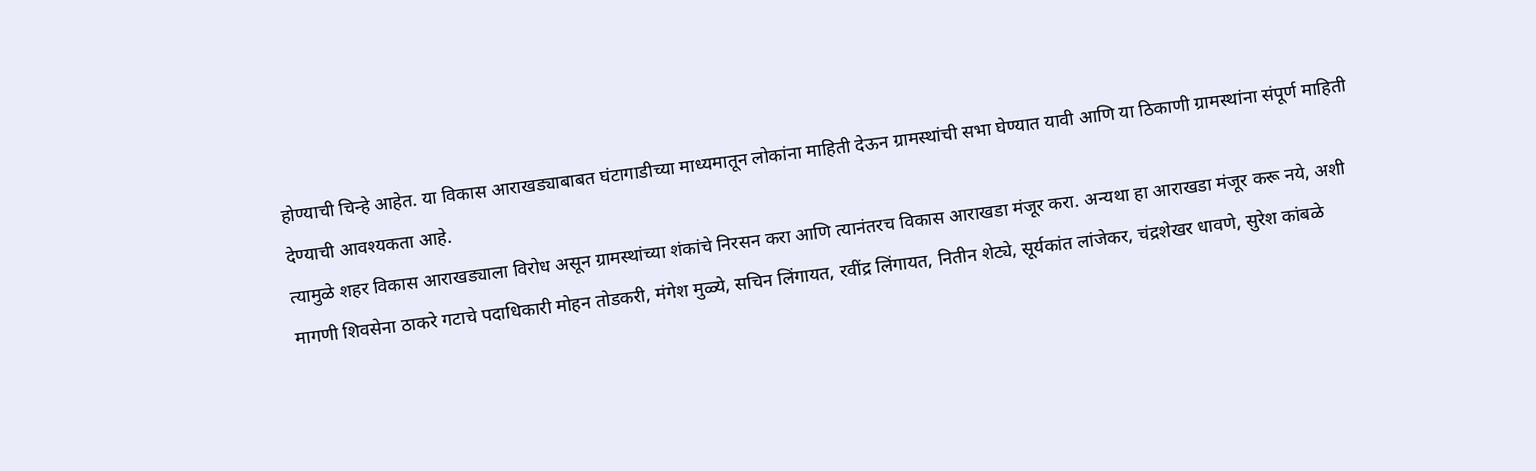होण्याची चिन्हे आहेत. या विकास आराखड्याबाबत घंटागाडीच्या माध्यमातून लोकांना माहिती देऊन ग्रामस्थांची सभा घेण्यात यावी आणि या ठिकाणी ग्रामस्थांना संपूर्ण माहिती देण्याची आवश्यकता आहे.
त्यामुळे शहर विकास आराखड्याला विरोध असून ग्रामस्थांच्या शंकांचे निरसन करा आणि त्यानंतरच विकास आराखडा मंजूर करा. अन्यथा हा आराखडा मंजूर करू नये, अशी मागणी शिवसेना ठाकरे गटाचे पदाधिकारी मोहन तोडकरी, मंगेश मुळ्ये, सचिन लिंगायत, रवींद्र लिंगायत, नितीन शेट्ये, सूर्यकांत लांजेकर, चंद्रशेखर धावणे, सुरेश कांबळे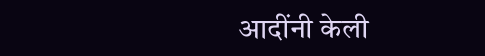आदींनी केली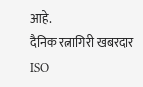आहे.
दैनिक रत्नागिरी खबरदार
ISO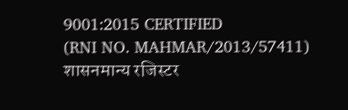9001:2015 CERTIFIED
(RNI NO. MAHMAR/2013/57411)
शासनमान्य रजिस्टर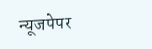न्यूजपेपर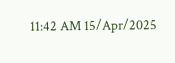11:42 AM 15/Apr/2025